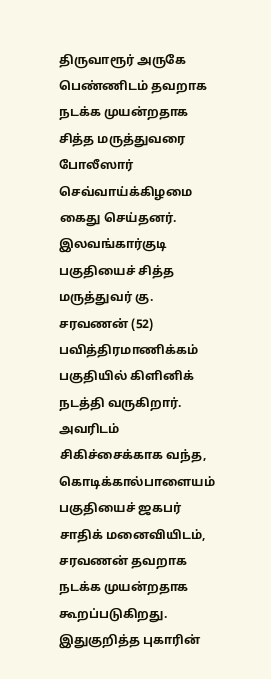திருவாரூர் அருகே பெண்ணிடம் தவறாக நடக்க முயன்றதாக சித்த மருத்துவரை போலீஸார் செவ்வாய்க்கிழமை கைது செய்தனர்.
இலவங்கார்குடி பகுதியைச் சித்த மருத்துவர் கு. சரவணன் (52) பவித்திரமாணிக்கம் பகுதியில் கிளினிக் நடத்தி வருகிறார். அவரிடம் சிகிச்சைக்காக வந்த, கொடிக்கால்பாளையம் பகுதியைச் ஜகபர் சாதிக் மனைவியிடம், சரவணன் தவறாக நடக்க முயன்றதாக கூறப்படுகிறது. இதுகுறித்த புகாரின்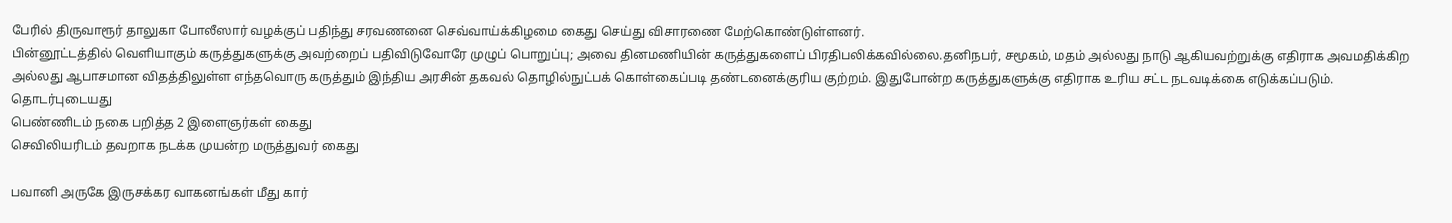பேரில் திருவாரூர் தாலுகா போலீஸார் வழக்குப் பதிந்து சரவணனை செவ்வாய்க்கிழமை கைது செய்து விசாரணை மேற்கொண்டுள்ளனர்.
பின்னூட்டத்தில் வெளியாகும் கருத்துகளுக்கு அவற்றைப் பதிவிடுவோரே முழுப் பொறுப்பு; அவை தினமணியின் கருத்துகளைப் பிரதிபலிக்கவில்லை.தனிநபர், சமூகம், மதம் அல்லது நாடு ஆகியவற்றுக்கு எதிராக அவமதிக்கிற அல்லது ஆபாசமான விதத்திலுள்ள எந்தவொரு கருத்தும் இந்திய அரசின் தகவல் தொழில்நுட்பக் கொள்கைப்படி தண்டனைக்குரிய குற்றம். இதுபோன்ற கருத்துகளுக்கு எதிராக உரிய சட்ட நடவடிக்கை எடுக்கப்படும்.
தொடர்புடையது
பெண்ணிடம் நகை பறித்த 2 இளைஞர்கள் கைது
செவிலியரிடம் தவறாக நடக்க முயன்ற மருத்துவர் கைது

பவானி அருகே இருசக்கர வாகனங்கள் மீது கார்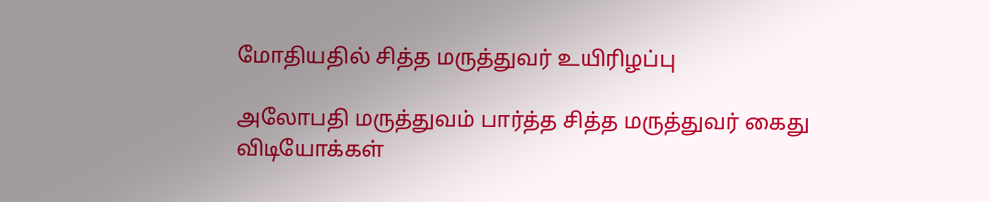மோதியதில் சித்த மருத்துவர் உயிரிழப்பு

அலோபதி மருத்துவம் பார்த்த சித்த மருத்துவர் கைது
விடியோக்கள்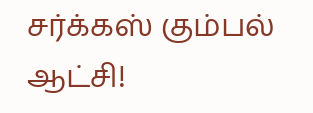சர்க்கஸ் கும்பல் ஆட்சி!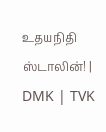உதயநிதி ஸ்டாலின்! | DMK | TVK